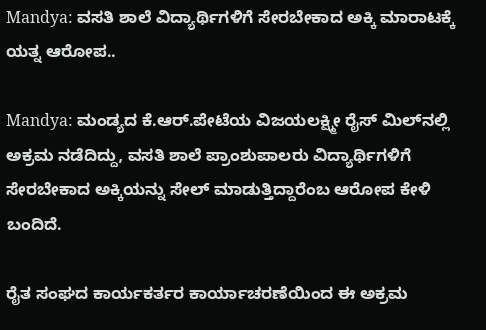Mandya: ವಸತಿ ಶಾಲೆ ವಿದ್ಯಾರ್ಥಿಗಳಿಗೆ ಸೇರಬೇಕಾದ ಅಕ್ಕಿ ಮಾರಾಟಕ್ಕೆ ಯತ್ನ ಆರೋಪ..

Mandya: ಮಂಡ್ಯದ ಕೆ.ಆರ್.ಪೇಟೆಯ ವಿಜಯಲಕ್ಷ್ಮೀ ರೈಸ್ ಮಿಲ್‌ನಲ್ಲಿ ಅಕ್ರಮ ನಡೆದಿದ್ದು, ವಸತಿ ಶಾಲೆ ಪ್ರಾಂಶುಪಾಲರು ವಿದ್ಯಾರ್ಥಿಗಳಿಗೆ ಸೇರಬೇಕಾದ ಅಕ್ಕಿಯನ್ನು ಸೇಲ್ ಮಾಡುತ್ತಿದ್ದಾರೆಂಬ ಆರೋಪ ಕೇಳಿ ಬಂದಿದೆ.

ರೈತ ಸಂಘದ ಕಾರ್ಯಕರ್ತರ ಕಾರ್ಯಾಚರಣೆಯಿಂದ ಈ ಅಕ್ರಮ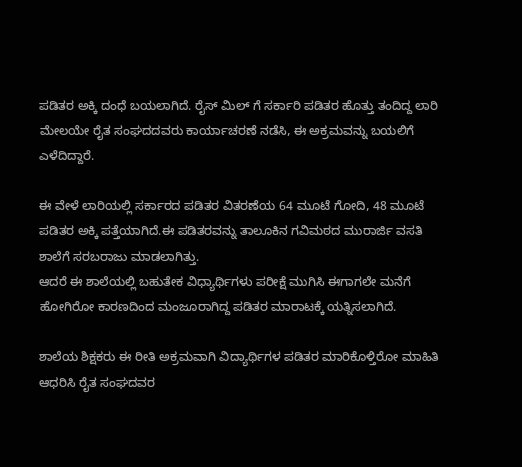ಪಡಿತರ ಅಕ್ಕಿ ದಂಧೆ ಬಯಲಾಗಿದೆ. ರೈಸ್ ಮಿಲ್ ಗೆ ಸರ್ಕಾರಿ ಪಡಿತರ ಹೊತ್ತು ತಂದಿದ್ದ ಲಾರಿ ಮೇಲಯೇ ರೈತ ಸಂಘದದವರು ಕಾರ್ಯಾಚರಣೆ ನಡೆಸಿ, ಈ ಅಕ್ರಮವನ್ನು ಬಯಲಿಗೆ ಎಳೆದಿದ್ದಾರೆ.

ಈ ವೇಳೆ ಲಾರಿಯಲ್ಲಿ ಸರ್ಕಾರದ ಪಡಿತರ ವಿತರಣೆಯ 64 ಮೂಟೆ ಗೋದಿ, 48 ಮೂಟೆ ಪಡಿತರ ಅಕ್ಕಿ ಪತ್ತೆಯಾಗಿದೆ.ಈ ಪಡಿತರವನ್ನು ತಾಲೂಕಿನ ಗವಿಮಠದ ಮುರಾರ್ಜಿ ವಸತಿ ಶಾಲೆಗೆ ಸರಬರಾಜು ಮಾಡಲಾಗಿತ್ತು.
ಆದರೆ ಈ ಶಾಲೆಯಲ್ಲಿ ಬಹುತೇಕ ವಿಧ್ಯಾರ್ಥಿಗಳು ಪರೀಕ್ಷೆ ಮುಗಿಸಿ ಈಗಾಗಲೇ ಮನೆಗೆ ಹೋಗಿರೋ ಕಾರಣದಿಂದ ಮಂಜೂರಾಗಿದ್ದ ಪಡಿತರ ಮಾರಾಟಕ್ಕೆ ಯತ್ನಿಸಲಾಗಿದೆ.

ಶಾಲೆಯ ಶಿಕ್ಷಕರು ಈ ರೀತಿ ಅಕ್ರಮವಾಗಿ ವಿದ್ಯಾರ್ಥಿಗಳ ಪಡಿತರ ಮಾರಿಕೊಳ್ತಿರೋ ಮಾಹಿತಿ ಆಧರಿಸಿ ರೈತ ಸಂಘದವರ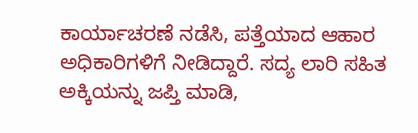ಕಾರ್ಯಾಚರಣೆ ನಡೆಸಿ, ಪತ್ತೆಯಾದ ಆಹಾರ ಅಧಿಕಾರಿಗಳಿಗೆ ನೀಡಿದ್ದಾರೆ. ಸದ್ಯ ಲಾರಿ ಸಹಿತ ಅಕ್ಕಿಯನ್ನು ಜಪ್ತಿ ಮಾಡಿ,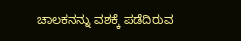ಚಾಲಕನನ್ನು ವಶಕ್ಕೆ ಪಡೆದಿರುವ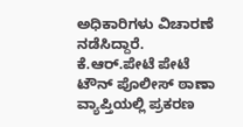ಅಧಿಕಾರಿಗಳು ವಿಚಾರಣೆ ನಡೆಸಿದ್ದಾರೆ.
ಕೆ.ಆರ್.ಪೇಟೆ ಪೇಟೆ ಟೌನ್ ಪೊಲೀಸ್ ಠಾಣಾ ವ್ಯಾಪ್ತಿಯಲ್ಲಿ ಪ್ರಕರಣ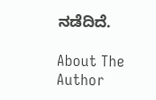ನಡೆದಿದೆ.

About The Author